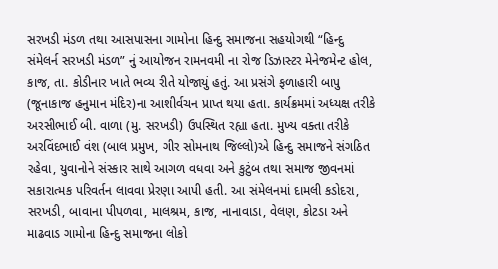સરખડી મંડળ તથા આસપાસના ગામોના હિન્દુ સમાજના સહયોગથી “હિન્દુ સંમેલર્ન સરખડી મંડળ” નું આયોજન રામનવમી ના રોજ ડિઝાસ્ટર મેનેજમેન્ટ હોલ, કાજ, તા. કોડીનાર ખાતે ભવ્ય રીતે યોજાયું હતું. આ પ્રસંગે ફળાહારી બાપુ (જૂનાકાજ હનુમાન મંદિર)ના આશીર્વચન પ્રાપ્ત થયા હતા. કાર્યક્રમમાં અધ્યક્ષ તરીકે અરસીભાઈ બી. વાળા (મુ. સરખડી) ઉપસ્થિત રહ્યા હતા. મુખ્ય વક્તા તરીકે અરવિંદભાઈ વંશ (બાલ પ્રમુખ, ગીર સોમનાથ જિલ્લો)એ હિન્દુ સમાજને સંગઠિત રહેવા, યુવાનોને સંસ્કાર સાથે આગળ વધવા અને કુટુંબ તથા સમાજ જીવનમાં સકારાત્મક પરિવર્તન લાવવા પ્રેરણા આપી હતી. આ સંમેલનમાં દામલી કડોદરા, સરખડી, બાવાના પીપળવા, માલશ્રમ, કાજ, નાનાવાડા, વેલણ, કોટડા અને માઢવાડ ગામોના હિન્દુ સમાજના લોકો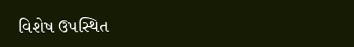વિશેષ ઉપસ્થિત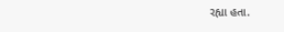રહ્યા હતા.